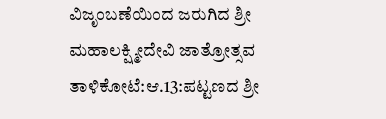ವಿಜೃಂಬಣೆಯಿಂದ ಜರುಗಿದ ಶ್ರೀ ಮಹಾಲಕ್ಷ್ಮೀದೇವಿ ಜಾತ್ರೋತ್ಸವ
ತಾಳಿಕೋಟೆ:ಆ.13:ಪಟ್ಟಣದ ಶ್ರೀ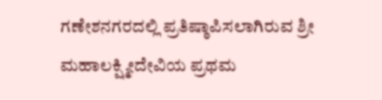ಗಣೇಶನಗರದಲ್ಲಿ ಪ್ರತಿಷ್ಠಾಪಿಸಲಾಗಿರುವ ಶ್ರೀ ಮಹಾಲಕ್ಷ್ಮೀದೇವಿಯ ಪ್ರಥಮ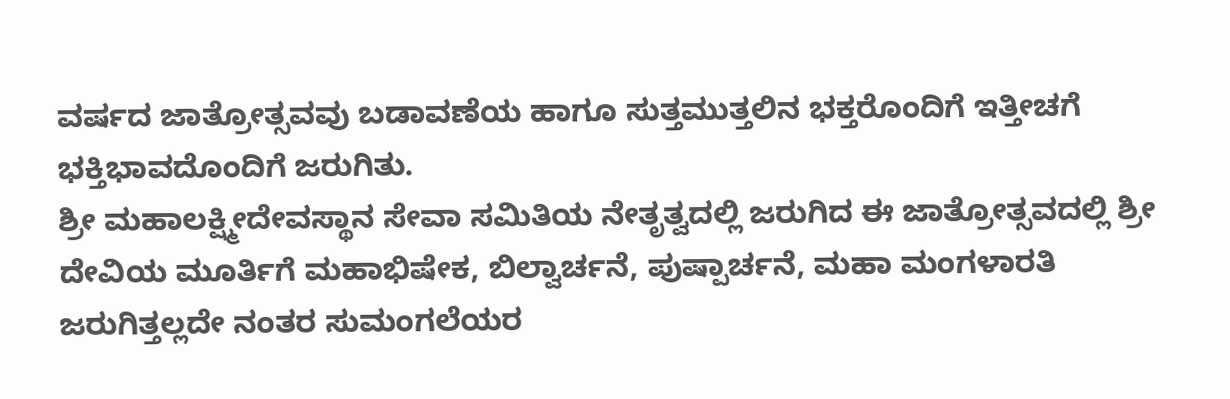ವರ್ಷದ ಜಾತ್ರೋತ್ಸವವು ಬಡಾವಣೆಯ ಹಾಗೂ ಸುತ್ತಮುತ್ತಲಿನ ಭಕ್ತರೊಂದಿಗೆ ಇತ್ತೀಚಗೆ ಭಕ್ತಿಭಾವದೊಂದಿಗೆ ಜರುಗಿತು.
ಶ್ರೀ ಮಹಾಲಕ್ಷ್ಮೀದೇವಸ್ಥಾನ ಸೇವಾ ಸಮಿತಿಯ ನೇತೃತ್ವದಲ್ಲಿ ಜರುಗಿದ ಈ ಜಾತ್ರೋತ್ಸವದಲ್ಲಿ ಶ್ರೀ ದೇವಿಯ ಮೂರ್ತಿಗೆ ಮಹಾಭಿಷೇಕ, ಬಿಲ್ವಾರ್ಚನೆ, ಪುಷ್ಪಾರ್ಚನೆ, ಮಹಾ ಮಂಗಳಾರತಿ ಜರುಗಿತ್ತಲ್ಲದೇ ನಂತರ ಸುಮಂಗಲೆಯರ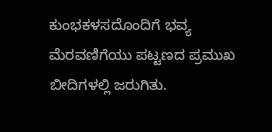ಕುಂಭಕಳಸದೊಂದಿಗೆ ಭವ್ಯ ಮೆರವಣಿಗೆಯು ಪಟ್ಟಣದ ಪ್ರಮುಖ ಬೀದಿಗಳಲ್ಲಿ ಜರುಗಿತು.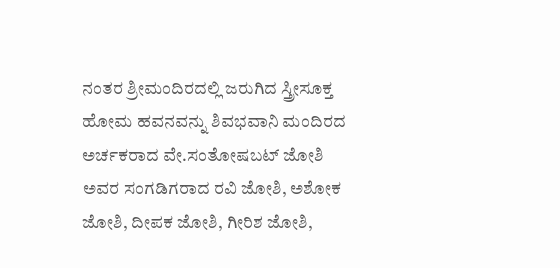ನಂತರ ಶ್ರೀಮಂದಿರದಲ್ಲಿ ಜರುಗಿದ ಸ್ತ್ರೀಸೂಕ್ತ ಹೋಮ ಹವನವನ್ನು ಶಿವಭವಾನಿ ಮಂದಿರದ ಅರ್ಚಕರಾದ ವೇ.ಸಂತೋಷಬಟ್ ಜೋಶಿ ಅವರ ಸಂಗಡಿಗರಾದ ರವಿ ಜೋಶಿ, ಅಶೋಕ ಜೋಶಿ, ದೀಪಕ ಜೋಶಿ, ಗೀರಿಶ ಜೋಶಿ,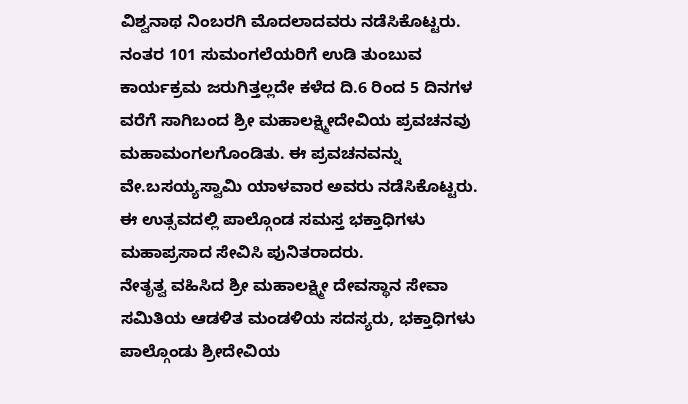ವಿಶ್ವನಾಥ ನಿಂಬರಗಿ ಮೊದಲಾದವರು ನಡೆಸಿಕೊಟ್ಟರು.
ನಂತರ 101 ಸುಮಂಗಲೆಯರಿಗೆ ಉಡಿ ತುಂಬುವ ಕಾರ್ಯಕ್ರಮ ಜರುಗಿತ್ತಲ್ಲದೇ ಕಳೆದ ದಿ.6 ರಿಂದ 5 ದಿನಗಳ ವರೆಗೆ ಸಾಗಿಬಂದ ಶ್ರೀ ಮಹಾಲಕ್ಷ್ಮೀದೇವಿಯ ಪ್ರವಚನವು ಮಹಾಮಂಗಲಗೊಂಡಿತು. ಈ ಪ್ರವಚನವನ್ನು ವೇ.ಬಸಯ್ಯಸ್ವಾಮಿ ಯಾಳವಾರ ಅವರು ನಡೆಸಿಕೊಟ್ಟರು.
ಈ ಉತ್ಸವದಲ್ಲಿ ಪಾಲ್ಗೊಂಡ ಸಮಸ್ತ ಭಕ್ತಾಧಿಗಳು ಮಹಾಪ್ರಸಾದ ಸೇವಿಸಿ ಪುನಿತರಾದರು.
ನೇತೃತ್ವ ವಹಿಸಿದ ಶ್ರೀ ಮಹಾಲಕ್ಷ್ಮೀ ದೇವಸ್ಥಾನ ಸೇವಾ ಸಮಿತಿಯ ಆಡಳಿತ ಮಂಡಳಿಯ ಸದಸ್ಯರು, ಭಕ್ತಾಧಿಗಳು ಪಾಲ್ಗೊಂಡು ಶ್ರೀದೇವಿಯ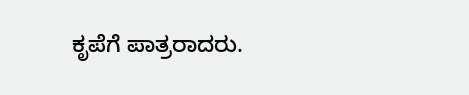ಕೃಪೆಗೆ ಪಾತ್ರರಾದರು.